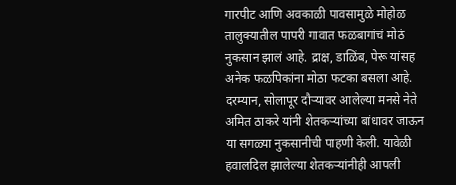गारपीट आणि अवकाळी पावसामुळे मोहोळ तालुक्यातील पापरी गावात फळबागांचं मोठं नुकसान झालं आहे. द्राक्ष, डाळिंब, पेरू यांसह अनेक फळपिकांना मोठा फटका बसला आहे. दरम्यान, सोलापूर दौऱ्यावर आलेल्या मनसे नेते अमित ठाकरे यांनी शेतकऱ्यांच्या बांधावर जाऊन या सगळ्या नुकसानीची पाहणी केली. यावेळी हवालदिल झालेल्या शेतकऱ्यांनीही आपली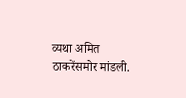व्यथा अमित ठाकरेंसमोर मांडली.